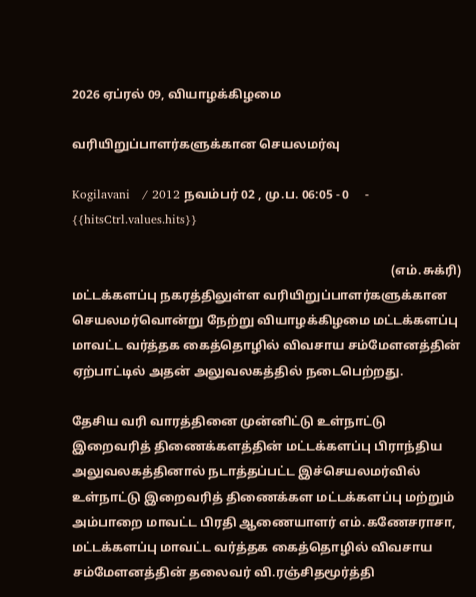2026 ஏப்ரல் 09, வியாழக்கிழமை

வரியிறுப்பாளர்களுக்கான செயலமர்வு

Kogilavani   / 2012 நவம்பர் 02 , மு.ப. 06:05 - 0     - {{hitsCtrl.values.hits}}

                                                                                                      (எம்.சுக்ரி)
மட்டக்களப்பு நகரத்திலுள்ள வரியிறுப்பாளர்களுக்கான செயலமர்வொன்று நேற்று வியாழக்கிழமை மட்டக்களப்பு மாவட்ட வர்த்தக கைத்தொழில் விவசாய சம்மேளனத்தின் ஏற்பாட்டில் அதன் அலுவலகத்தில் நடைபெற்றது.

தேசிய வரி வாரத்தினை முன்னிட்டு உள்நாட்டு இறைவரித் திணைக்களத்தின் மட்டக்களப்பு பிராந்திய அலுவலகத்தினால் நடாத்தப்பட்ட இச்செயலமர்வில் உள்நாட்டு இறைவரித் திணைக்கள மட்டக்களப்பு மற்றும் அம்பாறை மாவட்ட பிரதி ஆணையாளர் எம்.கணேசராசா, மட்டக்களப்பு மாவட்ட வர்த்தக கைத்தொழில் விவசாய சம்மேளனத்தின் தலைவர் வி.ரஞ்சிதமூர்த்தி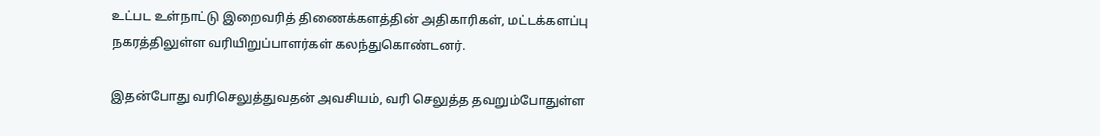உட்பட உள்நாட்டு இறைவரித் திணைக்களத்தின் அதிகாரிகள், மட்டக்களப்பு நகரத்திலுள்ள வரியிறுப்பாளர்கள் கலந்துகொண்டனர்.

இதன்போது வரிசெலுத்துவதன் அவசியம், வரி செலுத்த தவறும்போதுள்ள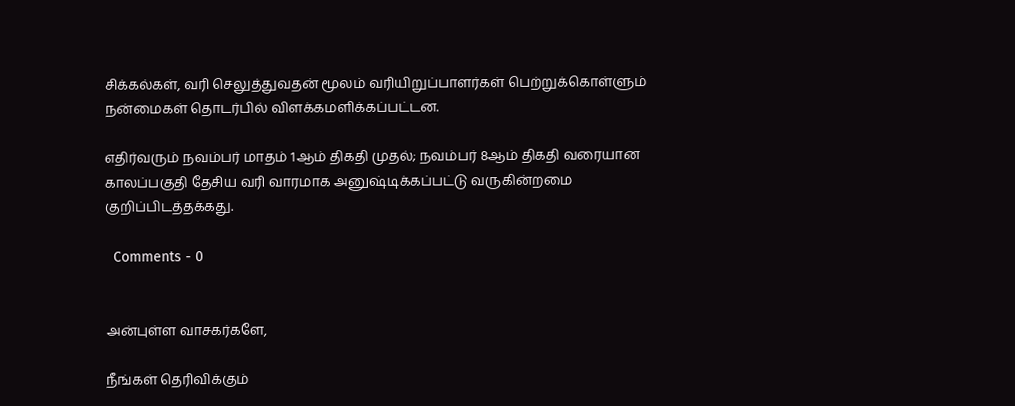சிக்கல்கள், வரி செலுத்துவதன் மூலம் வரியிறுப்பாளர்கள் பெற்றுக்கொள்ளும் நன்மைகள் தொடர்பில் விளக்கமளிக்கப்பட்டன.

எதிர்வரும் நவம்பர் மாதம் 1ஆம் திகதி முதல்; நவம்பர் 8ஆம் திகதி வரையான காலப்பகுதி தேசிய வரி வாரமாக அனுஷ்டிக்கப்பட்டு வருகின்றமை குறிப்பிடத்தக்கது.

  Comments - 0


அன்புள்ள வாசகர்களே,

நீங்கள் தெரிவிக்கும்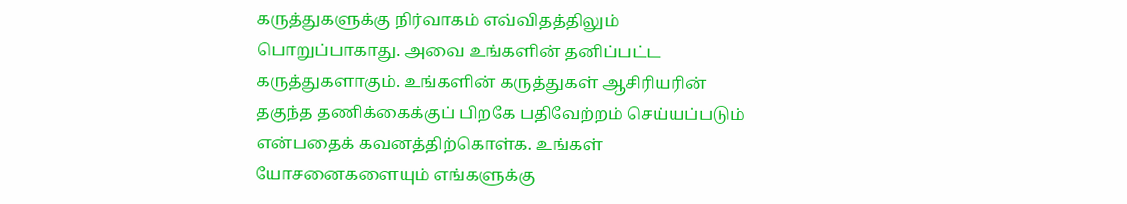கருத்துகளுக்கு நிர்வாகம் எவ்விதத்திலும் பொறுப்பாகாது. அவை உங்களின் தனிப்பட்ட கருத்துகளாகும். உங்களின் கருத்துகள் ஆசிரியரின் தகுந்த தணிக்கைக்குப் பிறகே பதிவேற்றம் செய்யப்படும் என்பதைக் கவனத்திற்கொள்க. உங்கள் யோசனைகளையும் எங்களுக்கு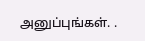அனுப்புங்கள். .